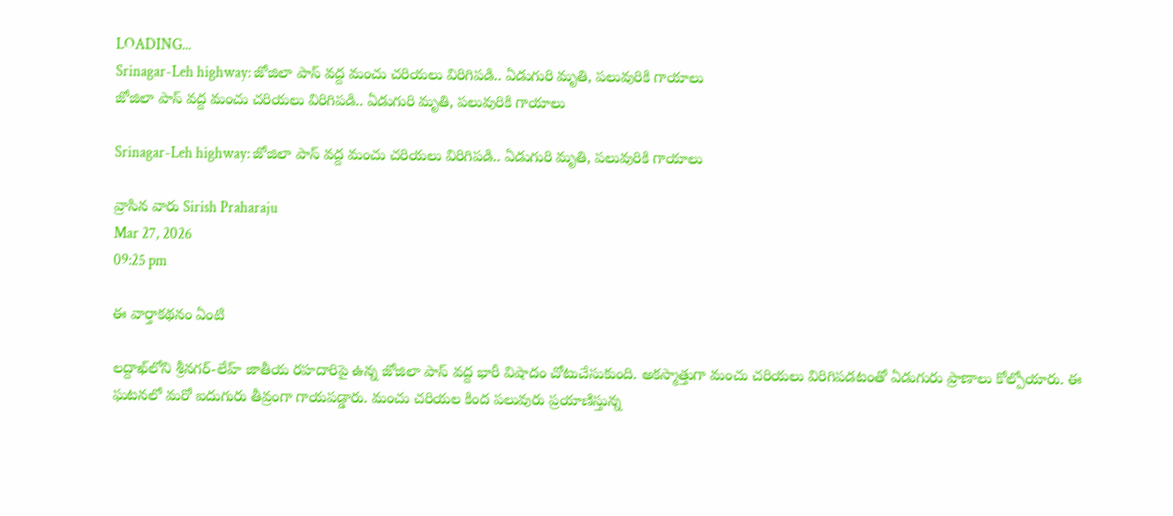LOADING...
Srinagar-Leh highway: జోజిలా పాస్ వద్ద మంచు చరియలు విరిగిపడి.. ఏడుగురి మృతి, పలువురికి గాయాలు
జోజిలా పాస్ వద్ద మంచు చరియలు విరిగిపడి.. ఏడుగురి మృతి, పలువురికి గాయాలు

Srinagar-Leh highway: జోజిలా పాస్ వద్ద మంచు చరియలు విరిగిపడి.. ఏడుగురి మృతి, పలువురికి గాయాలు

వ్రాసిన వారు Sirish Praharaju
Mar 27, 2026
09:25 pm

ఈ వార్తాకథనం ఏంటి

లద్దాఖ్‌లోని శ్రీనగర్-లేహ్ జాతీయ రహదారిపై ఉన్న జోజిలా పాస్ వద్ద భారీ విషాదం చోటుచేసుకుంది. అకస్మాత్తుగా మంచు చరియలు విరిగిపడటంతో ఏడుగురు ప్రాణాలు కోల్పోయారు. ఈ ఘటనలో మరో ఐదుగురు తీవ్రంగా గాయపడ్డారు. మంచు చరియల కింద పలువురు ప్రయాణిస్తున్న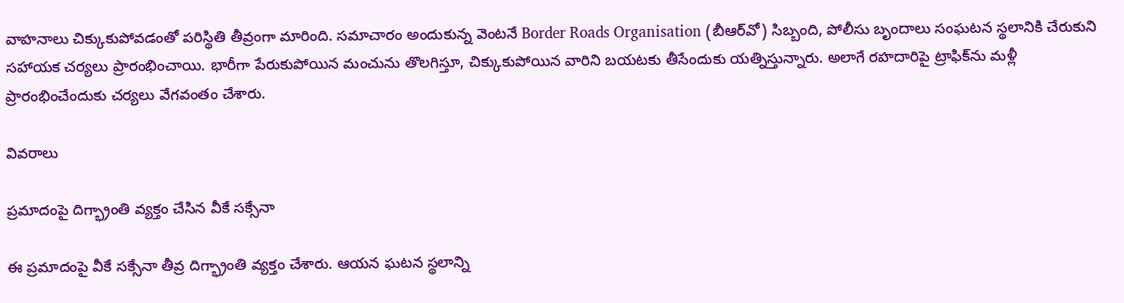వాహనాలు చిక్కుకుపోవడంతో పరిస్థితి తీవ్రంగా మారింది. సమాచారం అందుకున్న వెంటనే Border Roads Organisation (బీఆర్‌వో) సిబ్బంది, పోలీసు బృందాలు సంఘటన స్థలానికి చేరుకుని సహాయక చర్యలు ప్రారంభించాయి. భారీగా పేరుకుపోయిన మంచును తొలగిస్తూ, చిక్కుకుపోయిన వారిని బయటకు తీసేందుకు యత్నిస్తున్నారు. అలాగే రహదారిపై ట్రాఫిక్‌ను మళ్లీ ప్రారంభించేందుకు చర్యలు వేగవంతం చేశారు.

వివరాలు

ప్రమాదంపై దిగ్భ్రాంతి వ్యక్తం చేసిన వీకే సక్సేనా

ఈ ప్రమాదంపై వీకే సక్సేనా తీవ్ర దిగ్భ్రాంతి వ్యక్తం చేశారు. ఆయన ఘటన స్థలాన్ని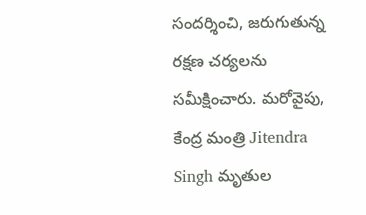సందర్శించి, జరుగుతున్న రక్షణ చర్యలను సమీక్షించారు. మరోవైపు, కేంద్ర మంత్రి Jitendra Singh మృతుల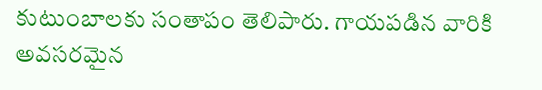కుటుంబాలకు సంతాపం తెలిపారు. గాయపడిన వారికి అవసరమైన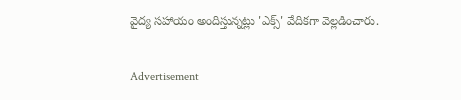వైద్య సహాయం అందిస్తున్నట్లు 'ఎక్స్' వేదికగా వెల్లడించారు.

Advertisement